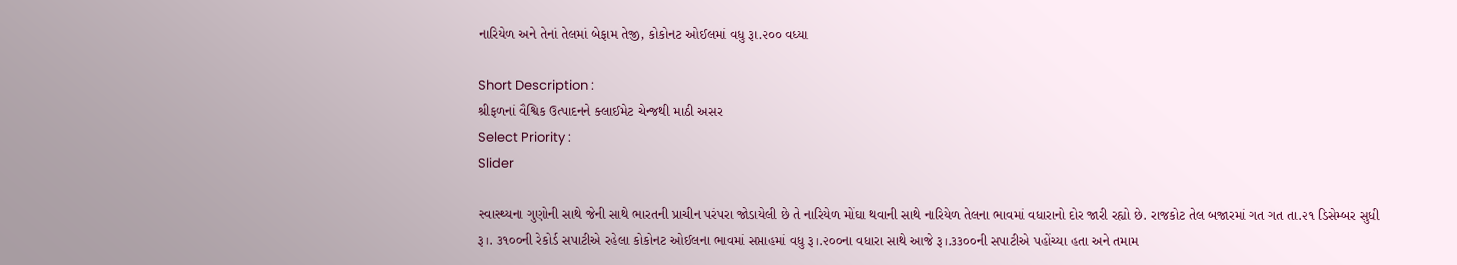નારિયેળ અને તેનાં તેલમાં બેફામ તેજી, કોકોનટ ઓઈલમાં વધુ રૂા.૨૦૦ વધ્યા

Short Description :
શ્રીફળનાં વૈશ્વિક ઉત્પાદનને ક્લાઈમેટ ચેન્જથી માઠી અસર
Select Priority :
Slider

સ્વાસ્થ્યના ગુણોની સાથે જેની સાથે ભારતની પ્રાચીન પરંપરા જોડાયેલી છે તે નારિયેળ મોંઘા થવાની સાથે નારિયેળ તેલના ભાવમાં વધારાનો દોર જારી રહ્યો છે. રાજકોટ તેલ બજારમાં ગત ગત તા.૨૧ ડિસેમ્બર સુધી રૂ।. ૩૧૦૦ની રેકોર્ડ સપાટીએ રહેલા કોકોનટ ઓઈલના ભાવમાં સપ્તાહમાં વધુ રૂ।.૨૦૦ના વધારા સાથે આજે રૂ।.૩૩૦૦ની સપાટીએ પહોંચ્યા હતા અને તમામ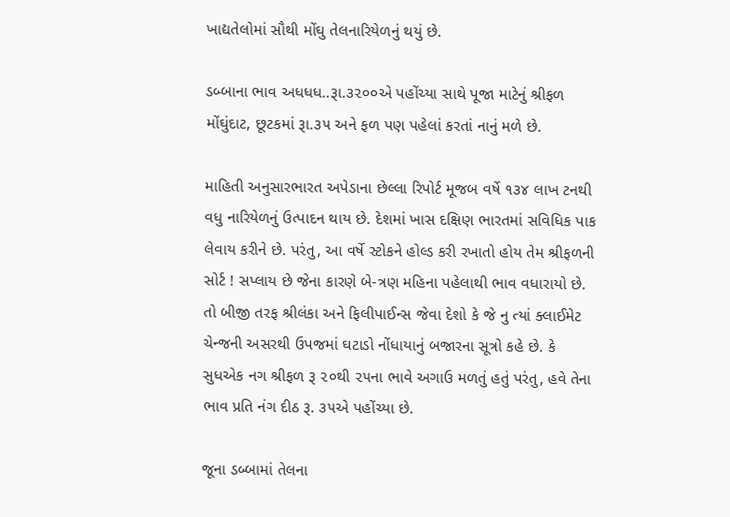ખાદ્યતેલોમાં સૌથી મોંઘુ તેલનારિયેળનું થયું છે.

ડબ્બાના ભાવ અધધધ..રૂા.૩૨૦૦એ પહોંચ્યા સાથે પૂજા માટેનું શ્રીફળ મોંઘુંદાટ, છૂટકમાં રૂા.૩૫ અને ફળ પણ પહેલાં કરતાં નાનું મળે છે.

માહિતી અનુસારભારત અપેડાના છેલ્લા રિપોર્ટ મૂજબ વર્ષે ૧૩૪ લાખ ટનથી વધુ નારિયેળનું ઉત્પાદન થાય છે. દેશમાં ખાસ દક્ષિણ ભારતમાં સવિધિક પાક લેવાય કરીને છે. પરંતુ, આ વર્ષે સ્ટોકને હોલ્ડ કરી રખાતો હોય તેમ શ્રીફળની સોર્ટ ! સપ્લાય છે જેના કારણે બે-ત્રણ મહિના પહેલાથી ભાવ વધારાયો છે. તો બીજી તરફ શ્રીલંકા અને ફિલીપાઈન્સ જેવા દેશો કે જે નુ ત્યાં ક્લાઈમેટ ચેન્જની અસરથી ઉપજમાં ઘટાડો નોંધાયાનું બજારના સૂત્રો કહે છે. કે સુધએક નગ શ્રીફળ રૂ ૨૦થી ૨૫ના ભાવે અગાઉ મળતું હતું પરંતુ, હવે તેના ભાવ પ્રતિ નંગ દીઠ રૂ. ૩૫એ પહોંચ્યા છે.

જૂના ડબ્બામાં તેલના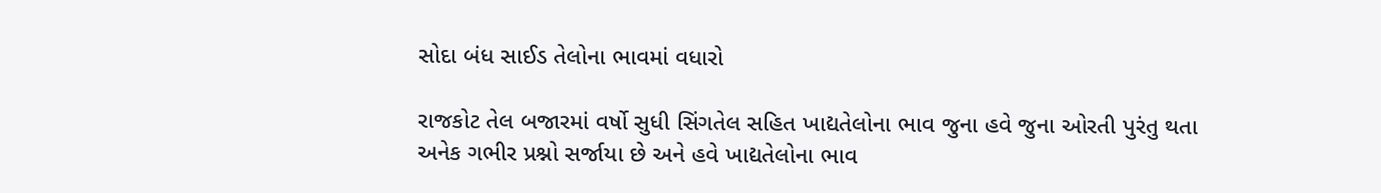સોદા બંધ સાઈડ તેલોના ભાવમાં વધારો

રાજકોટ તેલ બજારમાં વર્ષો સુધી સિંગતેલ સહિત ખાદ્યતેલોના ભાવ જુના હવે જુના ઓરતી પુરંતુ થતા અનેક ગભીર પ્રશ્નો સર્જાયા છે અને હવે ખાદ્યતેલોના ભાવ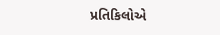પ્રતિકિલોએ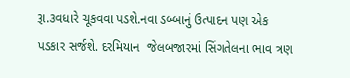રૂા.૩વધારે ચૂકવવા પડશે.નવા ડબ્બાનું ઉત્પાદન પણ એક પડકાર સર્જશે. દરમિયાન  જેલબજારમાં સિંગતેલના ભાવ ત્રણ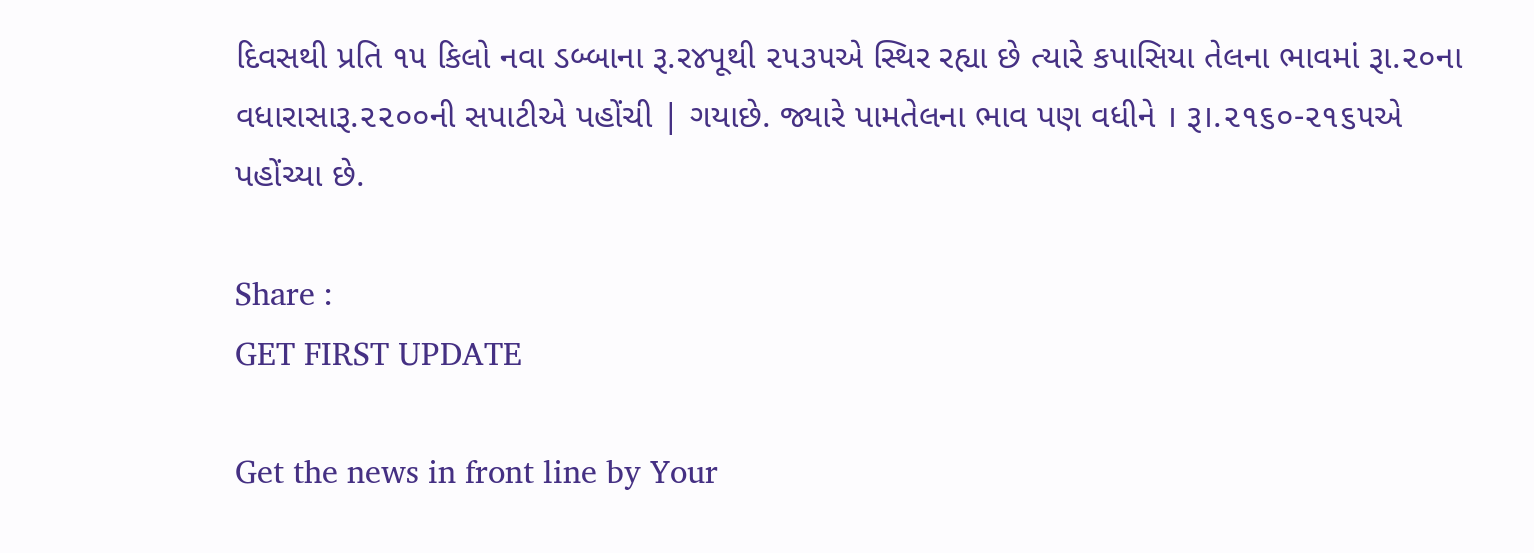દિવસથી પ્રતિ ૧૫ કિલો નવા ડબ્બાના રૂ.ર૪પૂથી ૨૫૩૫એ સ્થિર રહ્યા છે ત્યારે કપાસિયા તેલના ભાવમાં રૂા.૨૦ના વધારાસારૂ.૨૨૦૦ની સપાટીએ પહોંચી | ગયાછે. જ્યારે પામતેલના ભાવ પણ વધીને । રૂ।.૨૧૬૦-૨૧૬૫એ પહોંચ્યા છે.

Share :
GET FIRST UPDATE

Get the news in front line by Your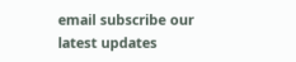email subscribe our latest updates